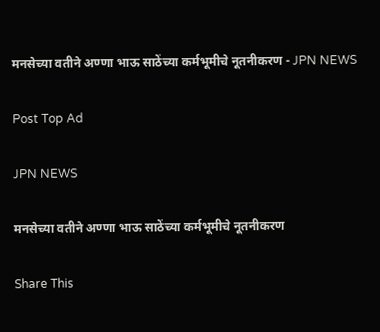मनसेच्या वतीने अण्णा भाऊ साठेंच्या कर्मभूमीचे नूतनीकरण - JPN NEWS

Post Top Ad

JPN NEWS

मनसेच्या वतीने अण्णा भाऊ साठेंच्या कर्मभूमीचे नूतनीकरण

Share This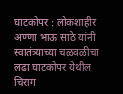घाटकोपर : लोकशाहीर अण्णा भाऊ साठे यांनी स्वातंत्र्याच्या चळवळीचा लढा घाटकोपर येथील चिराग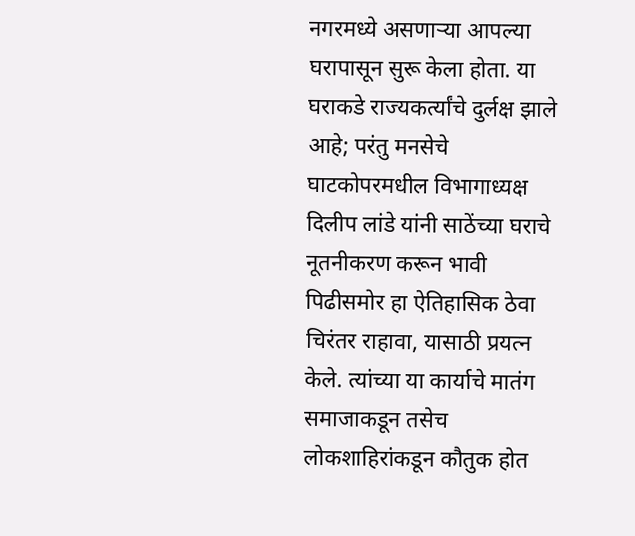नगरमध्ये असणार्‍या आपल्या घरापासून सुरू केला होता. या घराकडे राज्यकर्त्यांचे दुर्लक्ष झाले आहे; परंतु मनसेचे घाटकोपरमधील विभागाध्यक्ष दिलीप लांडे यांनी साठेंच्या घराचे नूतनीकरण करून भावी पिढीसमोर हा ऐतिहासिक ठेवा चिरंतर राहावा, यासाठी प्रयत्न केले. त्यांच्या या कार्याचे मातंग समाजाकडून तसेच लोकशाहिरांकडून कौतुक होत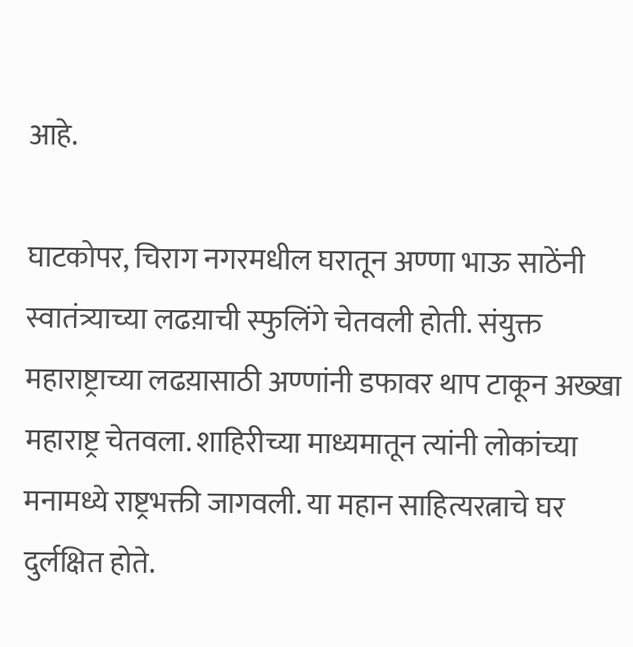आहे.

घाटकोपर, चिराग नगरमधील घरातून अण्णा भाऊ साठेंनी स्वातंत्र्याच्या लढय़ाची स्फुलिंगे चेतवली होती. संयुक्त महाराष्ट्राच्या लढय़ासाठी अण्णांनी डफावर थाप टाकून अख्खा महाराष्ट्र चेतवला. शाहिरीच्या माध्यमातून त्यांनी लोकांच्या मनामध्ये राष्ट्रभक्ती जागवली. या महान साहित्यरत्नाचे घर दुर्लक्षित होते.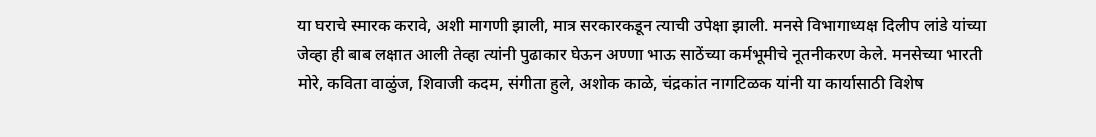या घराचे स्मारक करावे, अशी मागणी झाली, मात्र सरकारकडून त्याची उपेक्षा झाली. मनसे विभागाध्यक्ष दिलीप लांडे यांच्या जेव्हा ही बाब लक्षात आली तेव्हा त्यांनी पुढाकार घेऊन अण्णा भाऊ साठेंच्या कर्मभूमीचे नूतनीकरण केले. मनसेच्या भारती मोरे, कविता वाळुंज, शिवाजी कदम, संगीता हुले, अशोक काळे, चंद्रकांत नागटिळक यांनी या कार्यासाठी विशेष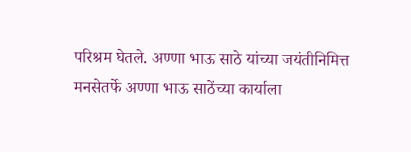परिश्रम घेतले. अण्णा भाऊ साठे यांच्या जयंतीनिमित्त मनसेतर्फे अण्णा भाऊ साठेंच्या कार्याला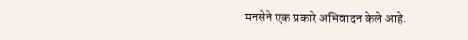मनसेने एक प्रकारे अभिवादन केले आहे.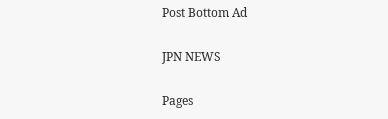Post Bottom Ad

JPN NEWS

Pages